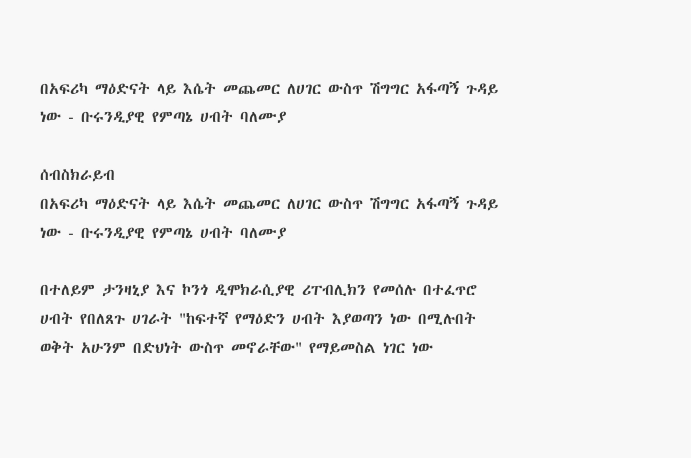በአፍሪካ ማዕድናት ላይ እሴት መጨመር ለሀገር ውስጥ ሽግግር አፋጣኝ ጉዳይ ነው - ቡሩንዲያዊ የምጣኔ ሀብት ባለሙያ

ሰብስክራይብ
በአፍሪካ ማዕድናት ላይ እሴት መጨመር ለሀገር ውስጥ ሽግግር አፋጣኝ ጉዳይ ነው - ቡሩንዲያዊ የምጣኔ ሀብት ባለሙያ

በተለይም ታንዛኒያ እና ኮንጎ ዲሞክራሲያዊ ሪፐብሊክን የመሰሉ በተፈጥሮ ሀብት የበለጸጉ ሀገራት "ከፍተኛ የማዕድን ሀብት እያወጣን ነው በሚሉበት ወቅት አሁንም በድህነት ውስጥ መኖራቸው" የማይመስል ነገር ነው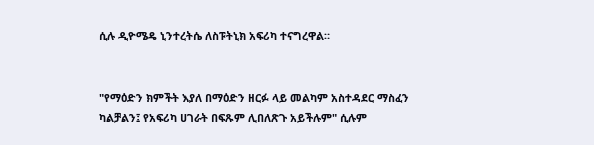ሲሉ ዲዮሜዴ ኒንተረትሴ ለስፑትኒክ አፍሪካ ተናግረዋል።


"የማዕድን ክምችት እያለ በማዕድን ዘርፉ ላይ መልካም አስተዳደር ማስፈን ካልቻልን፤ የአፍሪካ ሀገራት በፍጹም ሊበለጽጉ አይችሉም" ሲሉም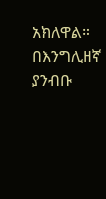አክለዋል።
በእንግሊዘኛ ያንብቡ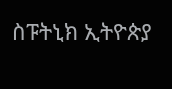ስፑትኒክ ኢትዮጵያ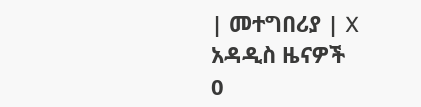| መተግበሪያ | X
አዳዲስ ዜናዎች
0